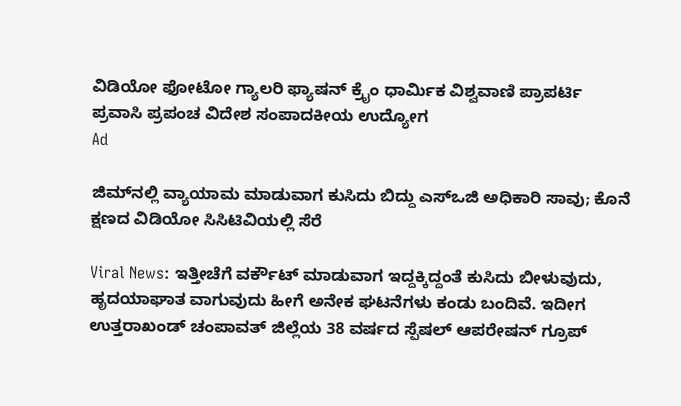ವಿಡಿಯೋ ಫೋಟೋ ಗ್ಯಾಲರಿ ಫ್ಯಾಷನ್ ಕ್ರೈಂ ಧಾರ್ಮಿಕ ವಿಶ್ವವಾಣಿ ಪ್ರಾಪರ್ಟಿ ಪ್ರವಾಸಿ ಪ್ರಪಂಚ ವಿದೇಶ ಸಂಪಾದಕೀಯ ಉದ್ಯೋಗ
Ad

ಜಿಮ್‌ನಲ್ಲಿ ವ್ಯಾಯಾಮ ಮಾಡುವಾಗ ಕುಸಿದು ಬಿದ್ದು ಎಸ್‌ಒಜಿ ಅಧಿಕಾರಿ ಸಾವು; ಕೊನೆ ಕ್ಷಣದ ವಿಡಿಯೋ ಸಿಸಿಟಿವಿಯಲ್ಲಿ ಸೆರೆ

Viral News: ಇತ್ತೀಚೆಗೆ ವರ್ಕೌಟ್ ಮಾಡುವಾಗ ಇದ್ದಕ್ಕಿದ್ದಂತೆ ಕುಸಿದು ಬೀಳುವುದು, ಹೃದಯಾಘಾತ ವಾಗುವುದು ಹೀಗೆ ಅನೇಕ ಘಟನೆಗಳು ಕಂಡು ಬಂದಿವೆ‌. ಇದೀಗ ಉತ್ತರಾಖಂಡ್‌ ಚಂಪಾವತ್ ಜಿಲ್ಲೆಯ 38 ವರ್ಷದ ಸ್ಪೆಷಲ್ ಆಪರೇಷನ್ ಗ್ರೂಪ್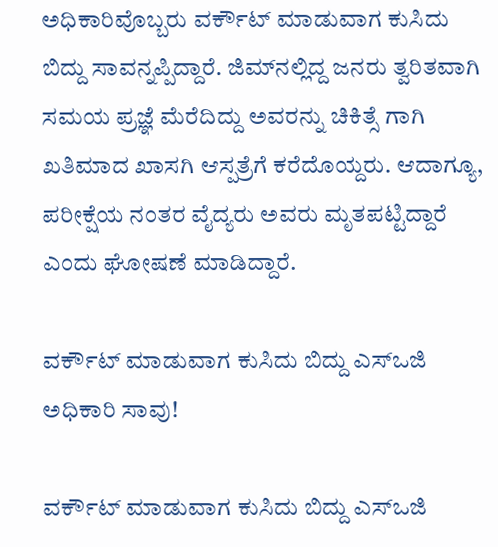ಅಧಿಕಾರಿವೊಬ್ಬರು ವರ್ಕೌಟ್ ಮಾಡುವಾಗ ಕುಸಿದು ಬಿದ್ದು ಸಾವನ್ನಪ್ಪಿದ್ದಾರೆ. ಜಿಮ್‌ನಲ್ಲಿದ್ದ ಜನರು ತ್ವರಿತವಾಗಿ ಸಮಯ ಪ್ರಜ್ಞೆ ಮೆರೆದಿದ್ದು ಅವರನ್ನು ಚಿಕಿತ್ಸೆ ಗಾಗಿ ಖತಿಮಾದ ಖಾಸಗಿ ಆಸ್ಪತ್ರೆಗೆ ಕರೆದೊಯ್ದರು. ಆದಾಗ್ಯೂ, ಪರೀಕ್ಷೆಯ ನಂತರ ವೈದ್ಯರು ಅವರು ಮೃತಪಟ್ಟಿದ್ದಾರೆ ಎಂದು ಘೋಷಣೆ ಮಾಡಿದ್ದಾರೆ.

ವರ್ಕೌಟ್ ಮಾಡುವಾಗ ಕುಸಿದು ಬಿದ್ದು ಎಸ್‌ಒಜಿ ಅಧಿಕಾರಿ ಸಾವು!

ವರ್ಕೌಟ್ ಮಾಡುವಾಗ ಕುಸಿದು ಬಿದ್ದು ಎಸ್‌ಒಜಿ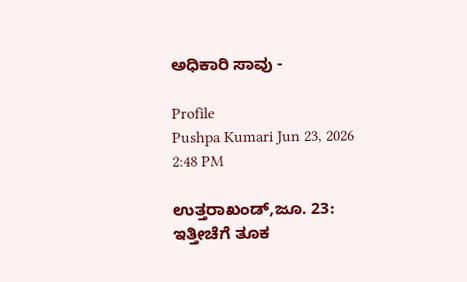ಅಧಿಕಾರಿ ಸಾವು -

Profile
Pushpa Kumari Jun 23, 2026 2:48 PM

ಉತ್ತರಾಖಂಡ್‌,ಜೂ. 23: ಇತ್ತೀಚೆಗೆ ತೂಕ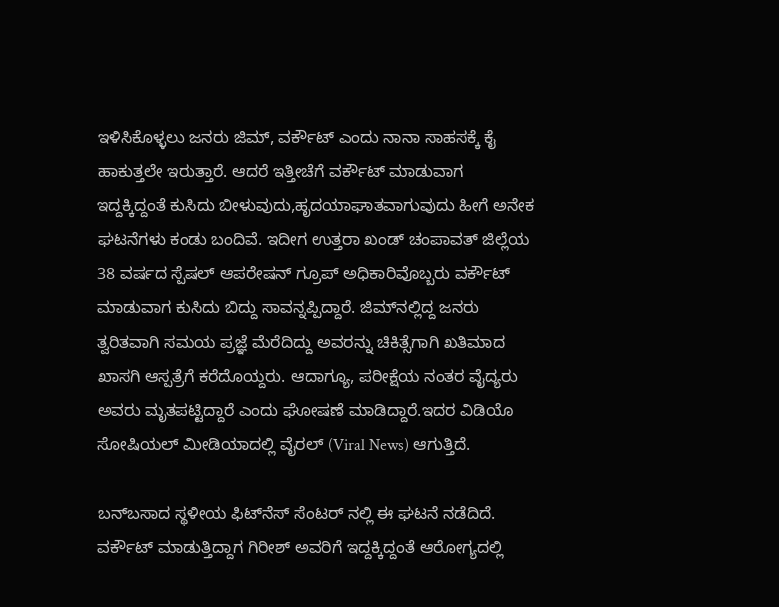ಇಳಿಸಿಕೊಳ್ಳಲು ಜನರು ಜಿಮ್, ವರ್ಕೌಟ್ ಎಂದು ನಾನಾ ಸಾಹಸಕ್ಕೆ ಕೈ ಹಾಕುತ್ತಲೇ ಇರುತ್ತಾರೆ. ಆದರೆ ಇತ್ತೀಚೆಗೆ ವರ್ಕೌಟ್ ಮಾಡುವಾಗ ಇದ್ದಕ್ಕಿದ್ದಂತೆ ಕುಸಿದು ಬೀಳುವುದು,ಹೃದಯಾಘಾತವಾಗುವುದು ಹೀಗೆ ಅನೇಕ ಘಟನೆಗಳು ಕಂಡು ಬಂದಿವೆ‌. ಇದೀಗ ಉತ್ತರಾ ಖಂಡ್‌ ಚಂಪಾವತ್ ಜಿಲ್ಲೆಯ 38 ವರ್ಷದ ಸ್ಪೆಷಲ್ ಆಪರೇಷನ್ ಗ್ರೂಪ್ ಅಧಿಕಾರಿವೊಬ್ಬರು ವರ್ಕೌಟ್ ಮಾಡುವಾಗ ಕುಸಿದು ಬಿದ್ದು ಸಾವನ್ನಪ್ಪಿದ್ದಾರೆ. ಜಿಮ್‌ನಲ್ಲಿದ್ದ ಜನರು ತ್ವರಿತವಾಗಿ ಸಮಯ ಪ್ರಜ್ಞೆ ಮೆರೆದಿದ್ದು ಅವರನ್ನು ಚಿಕಿತ್ಸೆಗಾಗಿ ಖತಿಮಾದ ಖಾಸಗಿ ಆಸ್ಪತ್ರೆಗೆ ಕರೆದೊಯ್ದರು. ಆದಾಗ್ಯೂ, ಪರೀಕ್ಷೆಯ ನಂತರ ವೈದ್ಯರು ಅವರು ಮೃತಪಟ್ಟಿದ್ದಾರೆ ಎಂದು ಘೋಷಣೆ ಮಾಡಿದ್ದಾರೆ.ಇದರ ವಿಡಿಯೊ ಸೋಷಿಯಲ್ ಮೀಡಿಯಾದಲ್ಲಿ ವೈರಲ್ (Viral News) ಆಗುತ್ತಿದೆ.

ಬನ್‌ಬಸಾದ ಸ್ಥಳೀಯ ಫಿಟ್‌ನೆಸ್ ಸೆಂಟರ್ ನಲ್ಲಿ ಈ ಘಟನೆ ನಡೆದಿದೆ. ವರ್ಕೌಟ್ ಮಾಡುತ್ತಿದ್ದಾಗ ಗಿರೀಶ್ ಅವರಿಗೆ ಇದ್ದಕ್ಕಿದ್ದಂತೆ ಆರೋಗ್ಯದಲ್ಲಿ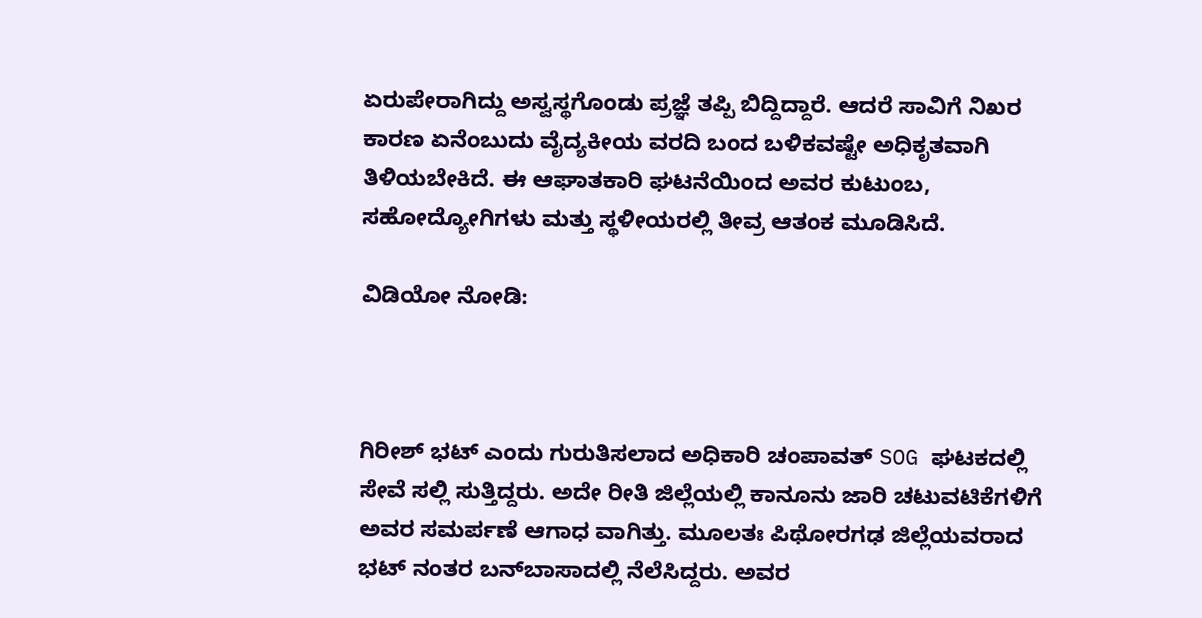ಏರುಪೇರಾಗಿದ್ದು ಅಸ್ವಸ್ಥಗೊಂಡು ಪ್ರಜ್ಞೆ ತಪ್ಪಿ ಬಿದ್ದಿದ್ದಾರೆ. ಆದರೆ ಸಾವಿಗೆ ನಿಖರ ಕಾರಣ ಏನೆಂಬುದು ವೈದ್ಯಕೀಯ ವರದಿ ಬಂದ ಬಳಿಕವಷ್ಟೇ ಅಧಿಕೃತವಾಗಿ ತಿಳಿಯಬೇಕಿದೆ. ಈ ಆಘಾತಕಾರಿ ಘಟನೆಯಿಂದ ಅವರ ಕುಟುಂಬ, ಸಹೋದ್ಯೋಗಿಗಳು ಮತ್ತು ಸ್ಥಳೀಯರಲ್ಲಿ ತೀವ್ರ ಆತಂಕ ಮೂಡಿಸಿದೆ.

ವಿಡಿಯೋ ನೋಡಿ:



ಗಿರೀಶ್ ಭಟ್ ಎಂದು ಗುರುತಿಸಲಾದ ಅಧಿಕಾರಿ ಚಂಪಾವತ್ SOG ಘಟಕದಲ್ಲಿ ಸೇವೆ ಸಲ್ಲಿ ಸುತ್ತಿದ್ದರು. ಅದೇ ರೀತಿ ಜಿಲ್ಲೆಯಲ್ಲಿ ಕಾನೂನು ಜಾರಿ ಚಟುವಟಿಕೆಗಳಿಗೆ ಅವರ ಸಮರ್ಪಣೆ ಆಗಾಧ ವಾಗಿತ್ತು. ಮೂಲತಃ ಪಿಥೋರಗಢ ಜಿಲ್ಲೆಯವರಾದ ಭಟ್ ನಂತರ ಬನ್‌ಬಾಸಾದಲ್ಲಿ ನೆಲೆಸಿದ್ದರು. ಅವರ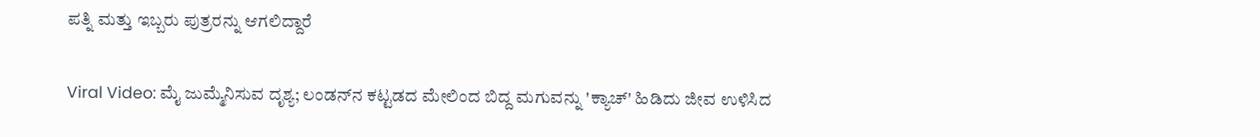ಪತ್ನಿ ಮತ್ತು ಇಬ್ಬರು ಪುತ್ರರನ್ನು ಆಗಲಿದ್ದಾರೆ

Viral Video: ಮೈ ಜುಮ್ಮೆನಿಸುವ ದೃಶ್ಯ; ಲಂಡನ್‌ನ ಕಟ್ಟಡದ ಮೇಲಿಂದ ಬಿದ್ದ ಮಗುವನ್ನು 'ಕ್ಯಾಚ್' ಹಿಡಿದು ಜೀವ ಉಳಿಸಿದ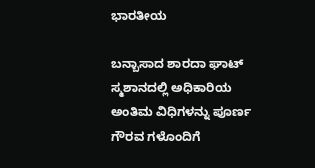ಭಾರತೀಯ

ಬನ್ಬಾಸಾದ ಶಾರದಾ ಘಾಟ್ ಸ್ಮಶಾನದಲ್ಲಿ ಅಧಿಕಾರಿಯ ಅಂತಿಮ ವಿಧಿಗಳನ್ನು ಪೂರ್ಣ ಗೌರವ ಗಳೊಂದಿಗೆ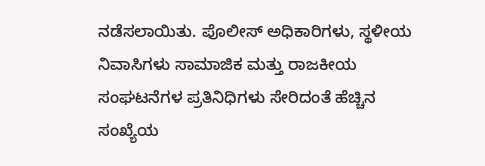ನಡೆಸಲಾಯಿತು. ಪೊಲೀಸ್ ಅಧಿಕಾರಿಗಳು, ಸ್ಥಳೀಯ ನಿವಾಸಿಗಳು ಸಾಮಾಜಿಕ ಮತ್ತು ರಾಜಕೀಯ ಸಂಘಟನೆಗಳ ಪ್ರತಿನಿಧಿಗಳು ಸೇರಿದಂತೆ ಹೆಚ್ಚಿನ ಸಂಖ್ಯೆಯ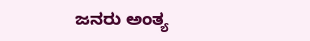ಜನರು ಅಂತ್ಯ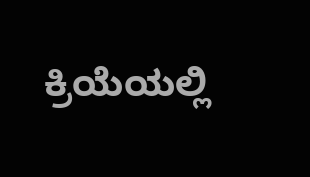ಕ್ರಿಯೆಯಲ್ಲಿ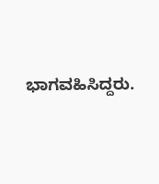ಭಾಗವಹಿಸಿದ್ದರು.